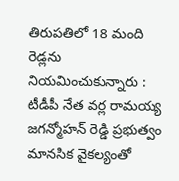తిరుపతిలో 18 మంది రెడ్లను నియమించుకున్నారు : టీడీపీ నేత వర్ల రామయ్య
జగన్మోహన్ రెడ్డి ప్రభుత్వం మానసిక వైకల్యంతో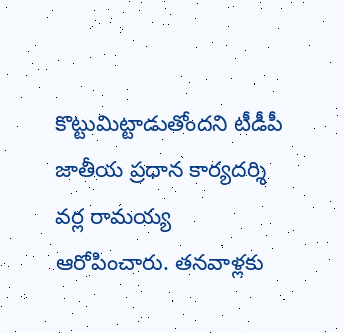కొట్టుమిట్టాడుతోందని టీడీపీ జాతీయ ప్రధాన కార్యదర్శి వర్ల రామయ్య ఆరోపించారు. తనవాళ్లకు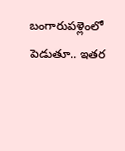బంగారుపళ్లెంలో పెడుతూ.. ఇతర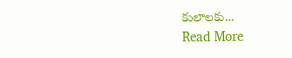కులాలకు...
Read More